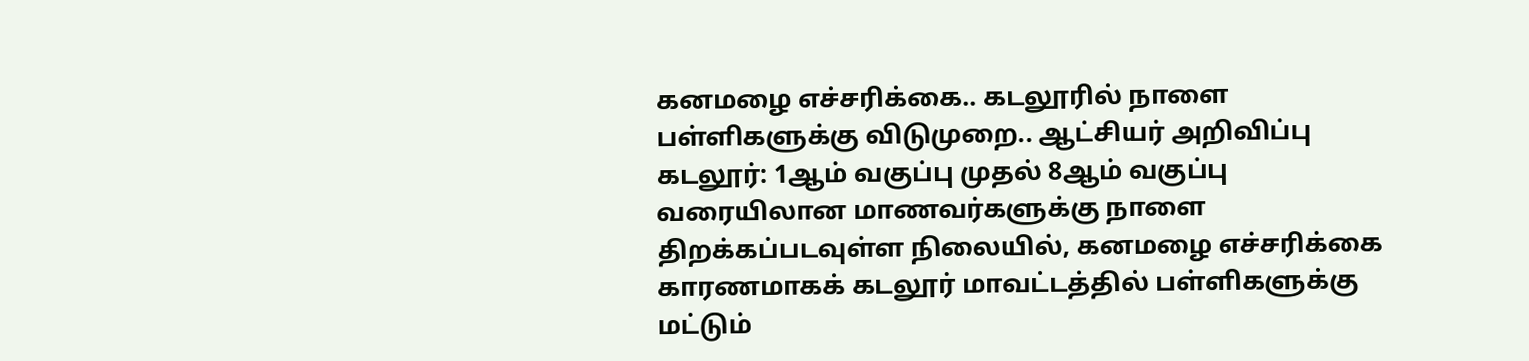கனமழை எச்சரிக்கை.. கடலூரில் நாளை பள்ளிகளுக்கு விடுமுறை.. ஆட்சியர் அறிவிப்பு
கடலூர்: 1ஆம் வகுப்பு முதல் 8ஆம் வகுப்பு வரையிலான மாணவர்களுக்கு நாளை திறக்கப்படவுள்ள நிலையில், கனமழை எச்சரிக்கை காரணமாகக் கடலூர் மாவட்டத்தில் பள்ளிகளுக்கு மட்டும்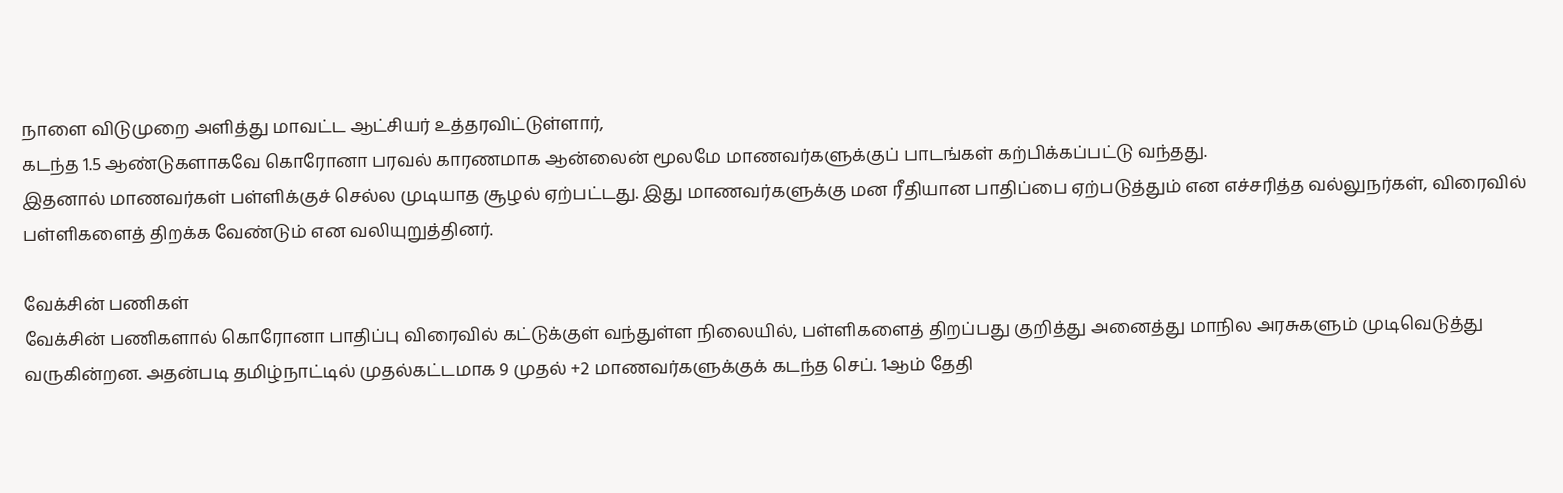நாளை விடுமுறை அளித்து மாவட்ட ஆட்சியர் உத்தரவிட்டுள்ளார்,
கடந்த 1.5 ஆண்டுகளாகவே கொரோனா பரவல் காரணமாக ஆன்லைன் மூலமே மாணவர்களுக்குப் பாடங்கள் கற்பிக்கப்பட்டு வந்தது.
இதனால் மாணவர்கள் பள்ளிக்குச் செல்ல முடியாத சூழல் ஏற்பட்டது. இது மாணவர்களுக்கு மன ரீதியான பாதிப்பை ஏற்படுத்தும் என எச்சரித்த வல்லுநர்கள், விரைவில் பள்ளிகளைத் திறக்க வேண்டும் என வலியுறுத்தினர்.

வேக்சின் பணிகள்
வேக்சின் பணிகளால் கொரோனா பாதிப்பு விரைவில் கட்டுக்குள் வந்துள்ள நிலையில், பள்ளிகளைத் திறப்பது குறித்து அனைத்து மாநில அரசுகளும் முடிவெடுத்து வருகின்றன. அதன்படி தமிழ்நாட்டில் முதல்கட்டமாக 9 முதல் +2 மாணவர்களுக்குக் கடந்த செப். 1ஆம் தேதி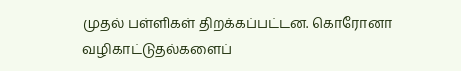முதல் பள்ளிகள் திறக்கப்பட்டன. கொரோனா வழிகாட்டுதல்களைப்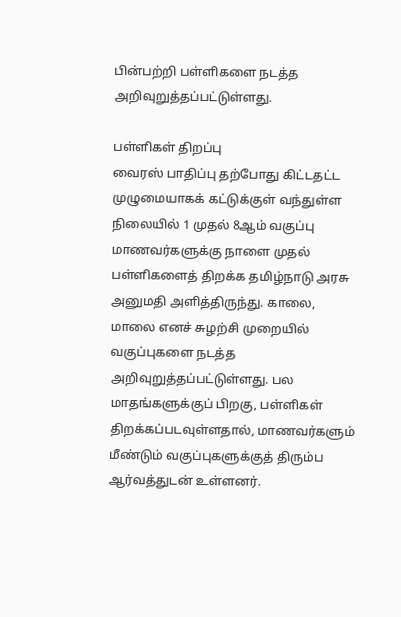பின்பற்றி பள்ளிகளை நடத்த அறிவுறுத்தப்பட்டுள்ளது.

பள்ளிகள் திறப்பு
வைரஸ் பாதிப்பு தற்போது கிட்டதட்ட முழுமையாகக் கட்டுக்குள் வந்துள்ள நிலையில் 1 முதல் 8ஆம் வகுப்பு மாணவர்களுக்கு நாளை முதல் பள்ளிகளைத் திறக்க தமிழ்நாடு அரசு அனுமதி அளித்திருந்து. காலை, மாலை எனச் சுழற்சி முறையில் வகுப்புகளை நடத்த அறிவுறுத்தப்பட்டுள்ளது. பல மாதங்களுக்குப் பிறகு, பள்ளிகள் திறக்கப்படவுள்ளதால், மாணவர்களும் மீண்டும் வகுப்புகளுக்குத் திரும்ப ஆர்வத்துடன் உள்ளனர்.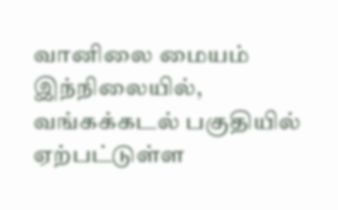வானிலை மையம்
இந்நிலையில், வங்கக்கடல் பகுதியில் ஏற்பட்டுள்ள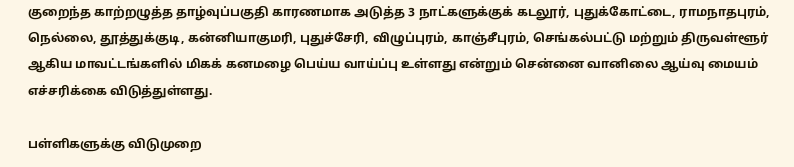குறைந்த காற்றழுத்த தாழ்வுப்பகுதி காரணமாக அடுத்த 3 நாட்களுக்குக் கடலூர், புதுக்கோட்டை, ராமநாதபுரம், நெல்லை, தூத்துக்குடி, கன்னியாகுமரி, புதுச்சேரி, விழுப்புரம், காஞ்சீபுரம், செங்கல்பட்டு மற்றும் திருவள்ளூர் ஆகிய மாவட்டங்களில் மிகக் கனமழை பெய்ய வாய்ப்பு உள்ளது என்றும் சென்னை வானிலை ஆய்வு மையம் எச்சரிக்கை விடுத்துள்ளது.

பள்ளிகளுக்கு விடுமுறை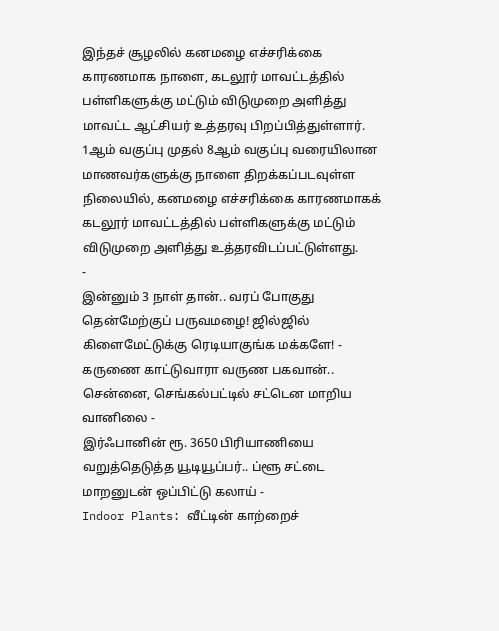இந்தச் சூழலில் கனமழை எச்சரிக்கை காரணமாக நாளை, கடலூர் மாவட்டத்தில் பள்ளிகளுக்கு மட்டும் விடுமுறை அளித்து மாவட்ட ஆட்சியர் உத்தரவு பிறப்பித்துள்ளார். 1ஆம் வகுப்பு முதல் 8ஆம் வகுப்பு வரையிலான மாணவர்களுக்கு நாளை திறக்கப்படவுள்ள நிலையில், கனமழை எச்சரிக்கை காரணமாகக் கடலூர் மாவட்டத்தில் பள்ளிகளுக்கு மட்டும் விடுமுறை அளித்து உத்தரவிடப்பட்டுள்ளது.
-
இன்னும் 3 நாள் தான்.. வரப் போகுது தென்மேற்குப் பருவமழை! ஜில்ஜில் கிளைமேட்டுக்கு ரெடியாகுங்க மக்களே! -
கருணை காட்டுவாரா வருண பகவான்.. சென்னை, செங்கல்பட்டில் சட்டென மாறிய வானிலை -
இர்ஃபானின் ரூ. 3650 பிரியாணியை வறுத்தெடுத்த யூடியூப்பர்.. ப்ளூ சட்டை மாறனுடன் ஒப்பிட்டு கலாய் -
Indoor Plants: வீட்டின் காற்றைச்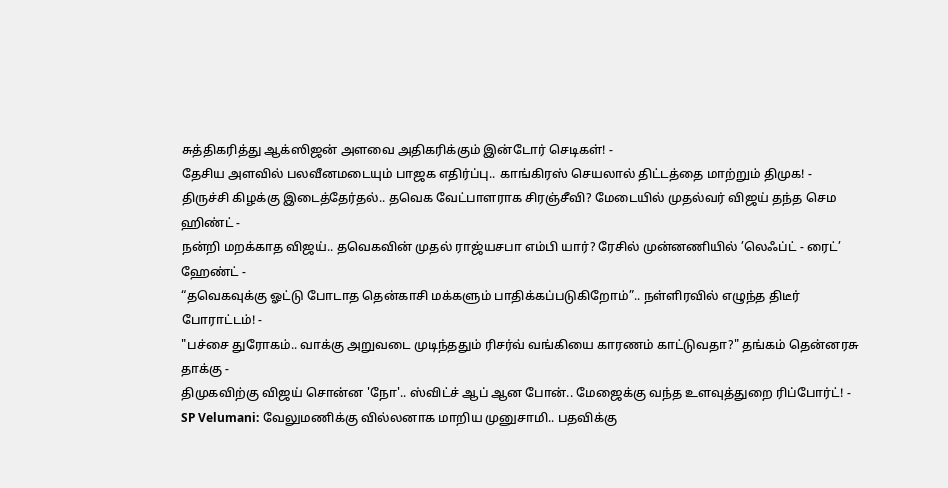சுத்திகரித்து ஆக்ஸிஜன் அளவை அதிகரிக்கும் இன்டோர் செடிகள்! -
தேசிய அளவில் பலவீனமடையும் பாஜக எதிர்ப்பு.. காங்கிரஸ் செயலால் திட்டத்தை மாற்றும் திமுக! -
திருச்சி கிழக்கு இடைத்தேர்தல்.. தவெக வேட்பாளராக சிரஞ்சீவி? மேடையில் முதல்வர் விஜய் தந்த செம ஹிண்ட் -
நன்றி மறக்காத விஜய்.. தவெகவின் முதல் ராஜ்யசபா எம்பி யார்? ரேசில் முன்னணியில் ’லெஃப்ட் - ரைட்’ ஹேண்ட் -
“தவெகவுக்கு ஓட்டு போடாத தென்காசி மக்களும் பாதிக்கப்படுகிறோம்”.. நள்ளிரவில் எழுந்த திடீர் போராட்டம்! -
"பச்சை துரோகம்.. வாக்கு அறுவடை முடிந்ததும் ரிசர்வ் வங்கியை காரணம் காட்டுவதா?" தங்கம் தென்னரசு தாக்கு -
திமுகவிற்கு விஜய் சொன்ன 'நோ'.. ஸ்விட்ச் ஆப் ஆன போன்.. மேஜைக்கு வந்த உளவுத்துறை ரிப்போர்ட்! -
SP Velumani: வேலுமணிக்கு வில்லனாக மாறிய முனுசாமி.. பதவிக்கு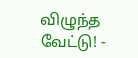விழுந்த வேட்டு! -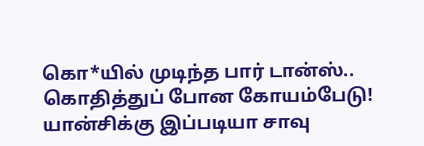கொ*யில் முடிந்த பார் டான்ஸ்.. கொதித்துப் போன கோயம்பேடு! யான்சிக்கு இப்படியா சாவு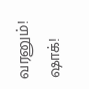வரனும்! ஷாக்!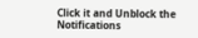Click it and Unblock the Notifications